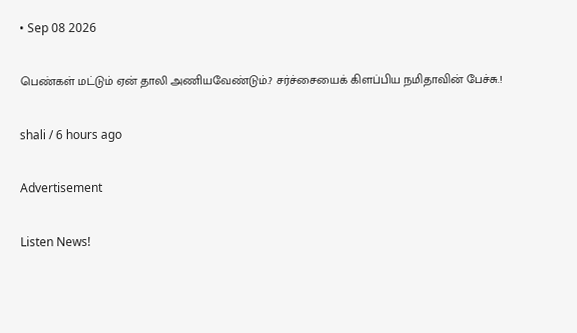• Sep 08 2026

பெண்கள் மட்டும் ஏன் தாலி அணியவேண்டும்.? சர்ச்சையைக் கிளப்பிய நமிதாவின் பேச்சு.!

shali / 6 hours ago

Advertisement

Listen News!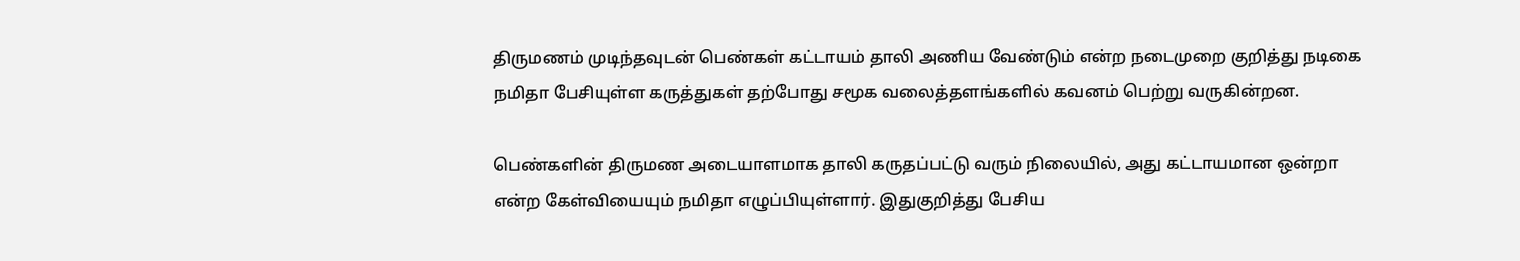திருமணம் முடிந்தவுடன் பெண்கள் கட்டாயம் தாலி அணிய வேண்டும் என்ற நடைமுறை குறித்து நடிகை நமிதா பேசியுள்ள கருத்துகள் தற்போது சமூக வலைத்தளங்களில் கவனம் பெற்று வருகின்றன.

பெண்களின் திருமண அடையாளமாக தாலி கருதப்பட்டு வரும் நிலையில், அது கட்டாயமான ஒன்றா என்ற கேள்வியையும் நமிதா எழுப்பியுள்ளார். இதுகுறித்து பேசிய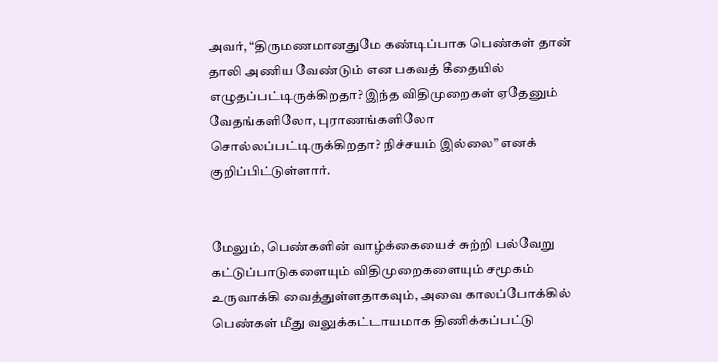அவர், “திருமணமானதுமே கண்டிப்பாக பெண்கள் தான் தாலி அணிய வேண்டும் என பகவத் கீதையில் எழுதப்பட்டிருக்கிறதா? இந்த விதிமுறைகள் ஏதேனும் வேதங்களிலோ, புராணங்களிலோ சொல்லப்பட்டிருக்கிறதா? நிச்சயம் இல்லை” எனக் குறிப்பிட்டுள்ளார்.


மேலும், பெண்களின் வாழ்க்கையைச் சுற்றி பல்வேறு கட்டுப்பாடுகளையும் விதிமுறைகளையும் சமூகம் உருவாக்கி வைத்துள்ளதாகவும், அவை காலப்போக்கில் பெண்கள் மீது வலுக்கட்டாயமாக திணிக்கப்பட்டு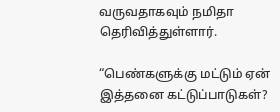வருவதாகவும் நமிதா தெரிவித்துள்ளார்.

“பெண்களுக்கு மட்டும் ஏன் இத்தனை கட்டுப்பாடுகள்?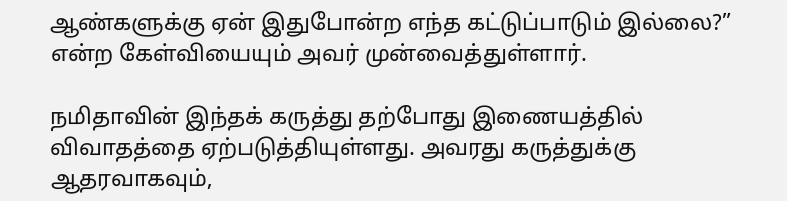ஆண்களுக்கு ஏன் இதுபோன்ற எந்த கட்டுப்பாடும் இல்லை?” என்ற கேள்வியையும் அவர் முன்வைத்துள்ளார்.

நமிதாவின் இந்தக் கருத்து தற்போது இணையத்தில் விவாதத்தை ஏற்படுத்தியுள்ளது. அவரது கருத்துக்கு ஆதரவாகவும்,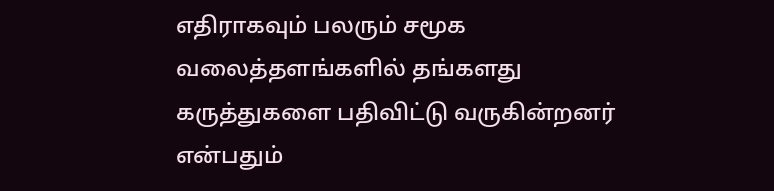எதிராகவும் பலரும் சமூக வலைத்தளங்களில் தங்களது கருத்துகளை பதிவிட்டு வருகின்றனர் என்பதும்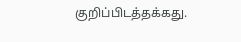குறிப்பிடத்தக்கது.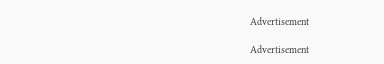Advertisement

Advertisement